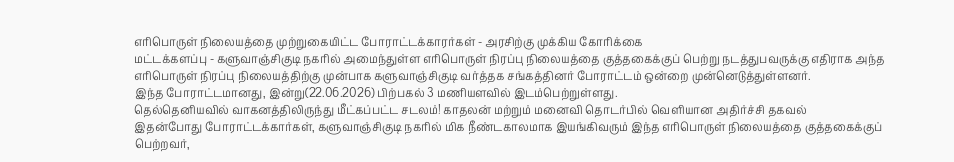எரிபொருள் நிலையத்தை முற்றுகையிட்ட போராட்டக்காரர்கள் - அரசிற்கு முக்கிய கோரிக்கை
மட்டக்களப்பு - களுவாஞ்சிகுடி நகரில் அமைந்துள்ள எரிபொருள் நிரப்பு நிலையத்தை குத்தகைக்குப் பெற்று நடத்துபவருக்கு எதிராக அந்த எரிபொருள் நிரப்பு நிலையத்திற்கு முன்பாக களுவாஞ்சிகுடி வர்த்தக சங்கத்தினர் போராட்டம் ஒன்றை முன்னெடுத்துள்ளனர்.
இந்த போராட்டமானது, இன்று(22.06.2026) பிற்பகல் 3 மணியளவில் இடம்பெற்றுள்ளது.
தெல்தெனியவில் வாகனத்திலிருந்து மீட்கப்பட்ட சடலம்! காதலன் மற்றும் மனைவி தொடர்பில் வெளியான அதிர்ச்சி தகவல்
இதன்போது போராட்டக்கார்கள், களுவாஞ்சிகுடி நகரில் மிக நீண்டகாலமாக இயங்கிவரும் இந்த எரிபொருள் நிலையத்தை குத்தகைக்குப் பெற்றவர்,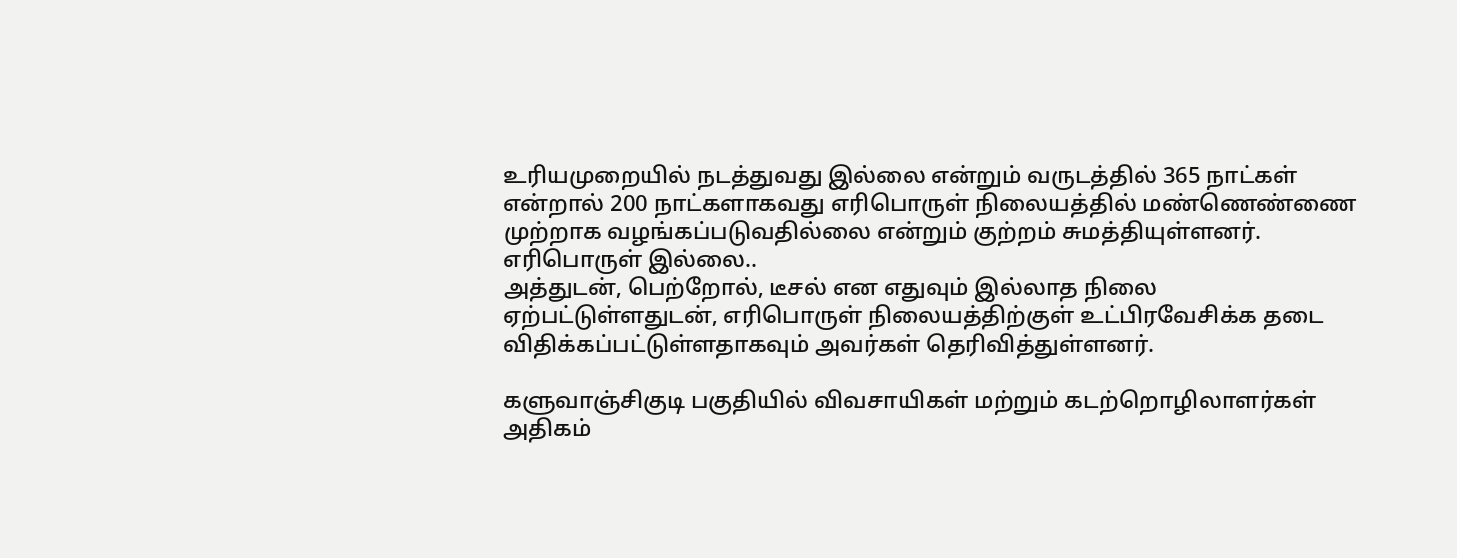உரியமுறையில் நடத்துவது இல்லை என்றும் வருடத்தில் 365 நாட்கள் என்றால் 200 நாட்களாகவது எரிபொருள் நிலையத்தில் மண்ணெண்ணை முற்றாக வழங்கப்படுவதில்லை என்றும் குற்றம் சுமத்தியுள்ளனர்.
எரிபொருள் இல்லை..
அத்துடன், பெற்றோல், டீசல் என எதுவும் இல்லாத நிலை ஏற்பட்டுள்ளதுடன், எரிபொருள் நிலையத்திற்குள் உட்பிரவேசிக்க தடை விதிக்கப்பட்டுள்ளதாகவும் அவர்கள் தெரிவித்துள்ளனர்.

களுவாஞ்சிகுடி பகுதியில் விவசாயிகள் மற்றும் கடற்றொழிலாளர்கள் அதிகம்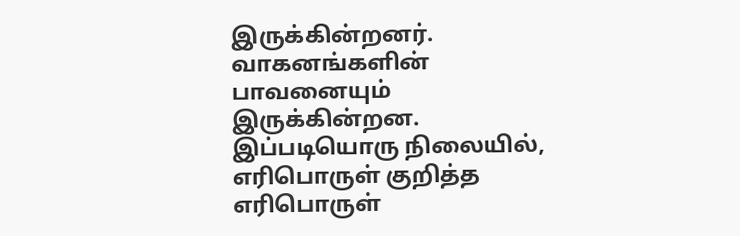இருக்கின்றனர். வாகனங்களின் பாவனையும் இருக்கின்றன.
இப்படியொரு நிலையில், எரிபொருள் குறித்த எரிபொருள்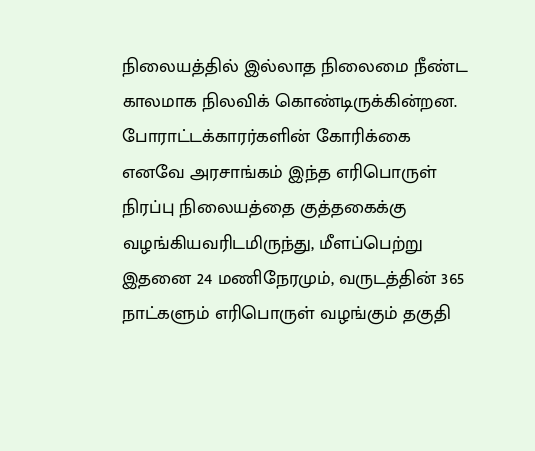நிலையத்தில் இல்லாத நிலைமை நீண்ட காலமாக நிலவிக் கொண்டிருக்கின்றன.
போராட்டக்காரர்களின் கோரிக்கை
எனவே அரசாங்கம் இந்த எரிபொருள் நிரப்பு நிலையத்தை குத்தகைக்கு வழங்கியவரிடமிருந்து, மீளப்பெற்று இதனை 24 மணிநேரமும், வருடத்தின் 365 நாட்களும் எரிபொருள் வழங்கும் தகுதி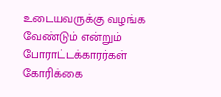உடையவருக்கு வழங்க வேண்டும் என்றும் போராட்டக்காரர்கள் கோரிக்கை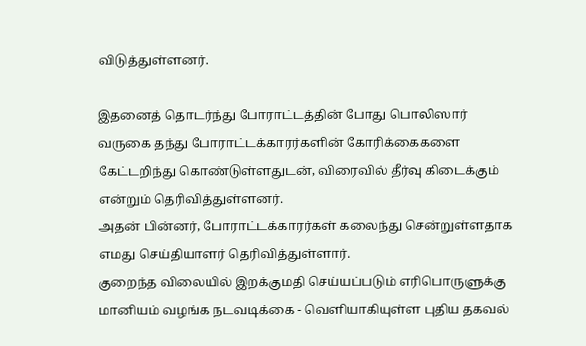விடுத்துள்ளனர்.

இதனைத் தொடர்ந்து போராட்டத்தின் போது பொலிஸார் வருகை தந்து போராட்டக்காரர்களின் கோரிக்கைகளை கேட்டறிந்து கொண்டுள்ளதுடன், விரைவில் தீர்வு கிடைக்கும் என்றும் தெரிவித்துள்ளனர்.
அதன் பின்னர், போராட்டக்காரர்கள் கலைந்து சென்றுள்ளதாக எமது செய்தியாளர் தெரிவித்துள்ளார்.
குறைந்த விலையில் இறக்குமதி செய்யப்படும் எரிபொருளுக்கு மானியம் வழங்க நடவடிக்கை - வெளியாகியுள்ள புதிய தகவல்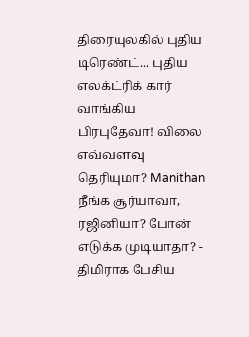திரையுலகில் புதிய டிரெண்ட்... புதிய எலக்ட்ரிக் கார் வாங்கிய பிரபுதேவா! விலை எவ்வளவு தெரியுமா? Manithan
நீங்க சூர்யாவா, ரஜினியா? போன் எடுக்க முடியாதா? - திமிராக பேசிய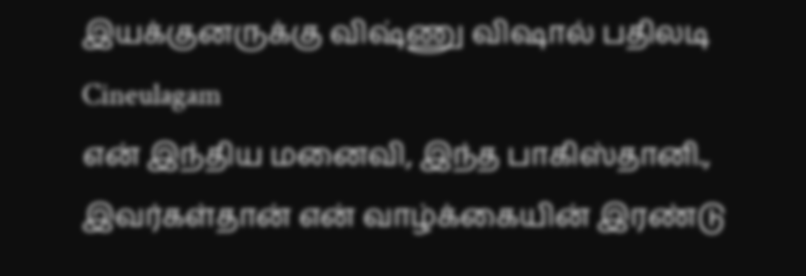இயக்குனருக்கு விஷ்ணு விஷால் பதிலடி Cineulagam
என் இந்திய மனைவி, இந்த பாகிஸ்தானி., இவர்கள்தான் என் வாழ்க்கையின் இரண்டு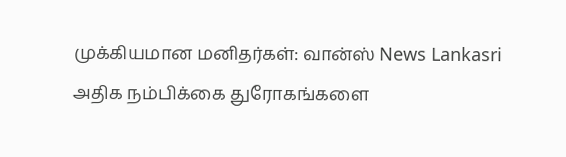முக்கியமான மனிதர்கள்: வான்ஸ் News Lankasri
அதிக நம்பிக்கை துரோகங்களை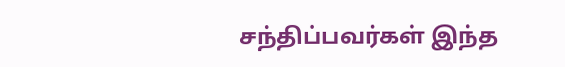சந்திப்பவர்கள் இந்த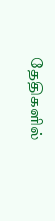தேதிகளில்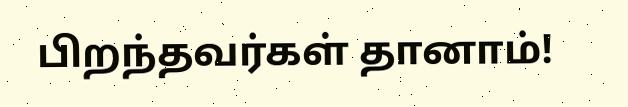பிறந்தவர்கள் தானாம்!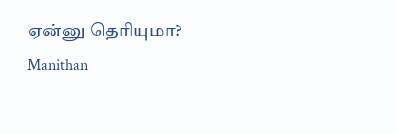ஏன்னு தெரியுமா? Manithan